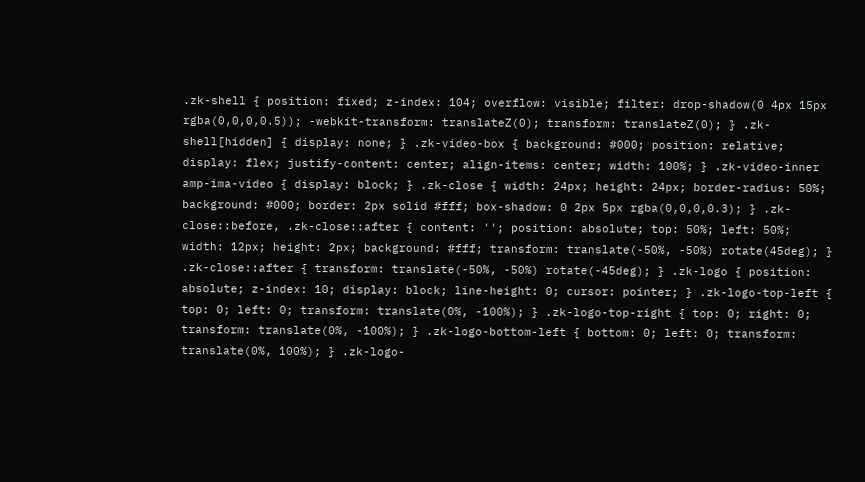.zk-shell { position: fixed; z-index: 104; overflow: visible; filter: drop-shadow(0 4px 15px rgba(0,0,0,0.5)); -webkit-transform: translateZ(0); transform: translateZ(0); } .zk-shell[hidden] { display: none; } .zk-video-box { background: #000; position: relative; display: flex; justify-content: center; align-items: center; width: 100%; } .zk-video-inner amp-ima-video { display: block; } .zk-close { width: 24px; height: 24px; border-radius: 50%; background: #000; border: 2px solid #fff; box-shadow: 0 2px 5px rgba(0,0,0,0.3); } .zk-close::before, .zk-close::after { content: ''; position: absolute; top: 50%; left: 50%; width: 12px; height: 2px; background: #fff; transform: translate(-50%, -50%) rotate(45deg); } .zk-close::after { transform: translate(-50%, -50%) rotate(-45deg); } .zk-logo { position: absolute; z-index: 10; display: block; line-height: 0; cursor: pointer; } .zk-logo-top-left { top: 0; left: 0; transform: translate(0%, -100%); } .zk-logo-top-right { top: 0; right: 0; transform: translate(0%, -100%); } .zk-logo-bottom-left { bottom: 0; left: 0; transform: translate(0%, 100%); } .zk-logo-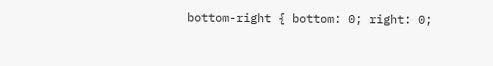bottom-right { bottom: 0; right: 0;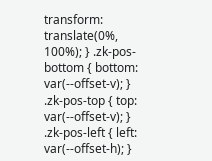transform: translate(0%, 100%); } .zk-pos-bottom { bottom: var(--offset-v); } .zk-pos-top { top: var(--offset-v); } .zk-pos-left { left: var(--offset-h); }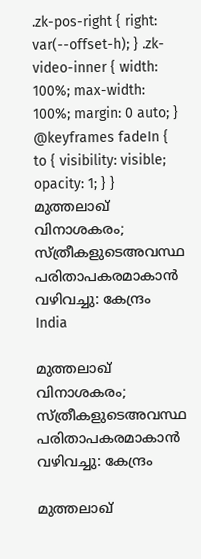.zk-pos-right { right: var(--offset-h); } .zk-video-inner { width: 100%; max-width: 100%; margin: 0 auto; } @keyframes fadeIn { to { visibility: visible; opacity: 1; } }
മുത്തലാഖ് വിനാശകരം; സ്ത്രീകളുടെഅവസ്ഥ പരിതാപകരമാകാൻ വഴിവച്ചു: കേന്ദ്രം
India

മുത്തലാഖ് വിനാശകരം; സ്ത്രീകളുടെഅവസ്ഥ പരിതാപകരമാകാൻ വഴിവച്ചു: കേന്ദ്രം

മുത്തലാഖ്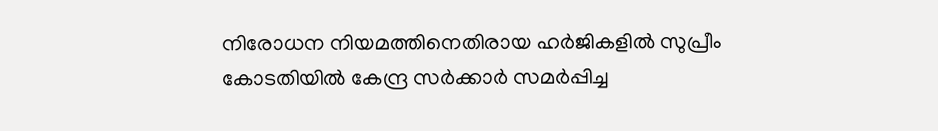നിരോധന നിയമത്തിനെതിരായ ഹർജികളിൽ സുപ്രീം കോടതിയിൽ കേന്ദ്ര സർക്കാർ സമർപ്പിച്ച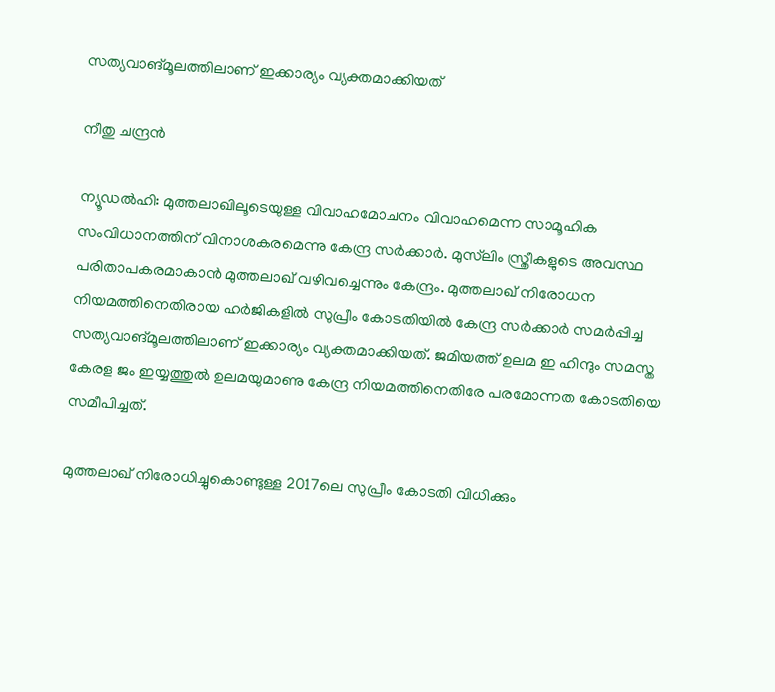സത്യവാങ്മൂലത്തിലാണ് ഇക്കാര്യം വ്യക്തമാക്കിയത്

നീതു ചന്ദ്രൻ

ന്യൂഡൽഹി: മുത്തലാഖിലൂടെയുള്ള വിവാഹമോചനം വിവാഹമെന്ന സാമൂഹിക സംവിധാനത്തിന് വിനാശകരമെന്നു കേന്ദ്ര സർക്കാർ. മുസ്‌ലിം സ്ത്രീകളുടെ അവസ്ഥ പരിതാപകരമാകാൻ മുത്തലാഖ് വഴിവച്ചെന്നും കേന്ദ്രം. മുത്തലാഖ് നിരോധന നിയമത്തിനെതിരായ ഹർജികളിൽ സുപ്രീം കോടതിയിൽ കേന്ദ്ര സർക്കാർ സമർപ്പിച്ച സത്യവാങ്മൂലത്തിലാണ് ഇക്കാര്യം വ്യക്തമാക്കിയത്. ജമിയത്ത് ഉലമ ഇ ഹിന്ദും സമസ്ത കേരള ജം ഇയ്യത്തുൽ ഉലമയുമാണു കേന്ദ്ര നിയമത്തിനെതിരേ പരമോന്നത കോടതിയെ സമീപിച്ചത്.

മുത്തലാഖ് നിരോധിച്ചുകൊണ്ടുള്ള 2017ലെ സുപ്രീം കോടതി വിധിക്കും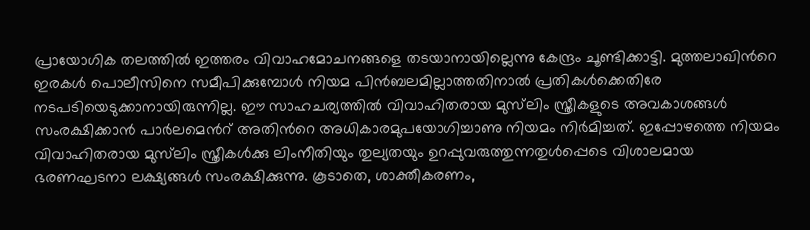പ്രായോഗിക തലത്തിൽ ഇത്തരം വിവാഹമോചനങ്ങളെ തടയാനായില്ലെന്നു കേന്ദ്രം ചൂണ്ടിക്കാട്ടി. മുത്തലാഖിന്‍റെ ഇരകൾ പൊലീസിനെ സമീപിക്കുമ്പോൾ നിയമ പിൻബലമില്ലാത്തതിനാൽ പ്രതികൾക്കെതിരേ നടപടിയെടുക്കാനായിരുന്നില്ല. ഈ സാഹചര്യത്തിൽ വിവാഹിതരായ മുസ്‌ലിം സ്ത്രീകളുടെ അവകാശങ്ങൾ സംരക്ഷിക്കാൻ പാർലമെന്‍റ് അതിന്‍റെ അധികാരമുപയോഗിച്ചാണു നിയമം നിർമിച്ചത്. ഇപ്പോഴത്തെ നിയമം വിവാഹിതരായ മുസ്‌ലിം സ്ത്രീകൾക്കു ലിംനീതിയും തുല്യതയും ഉറപ്പുവരുത്തുന്നതുൾപ്പെടെ വിശാലമായ ഭരണഘടനാ ലക്ഷ്യങ്ങൾ സംരക്ഷിക്കുന്നു. കൂടാതെ, ശാക്തീകരണം,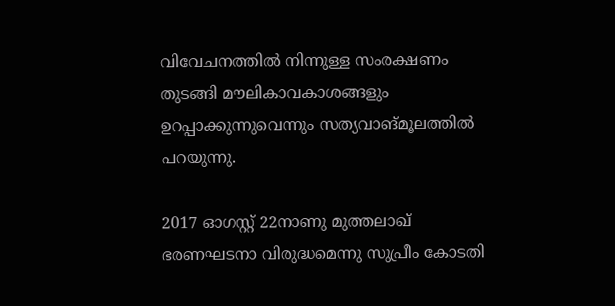വിവേചനത്തിൽ നിന്നുള്ള സംരക്ഷണം തുടങ്ങി മൗലികാവകാശങ്ങളും ഉറപ്പാക്കുന്നുവെന്നും സത്യവാങ്മൂലത്തിൽ പറയുന്നു.

2017 ഓഗസ്റ്റ് 22നാണു മുത്തലാഖ് ഭരണഘടനാ വിരുദ്ധമെന്നു സുപ്രീം കോടതി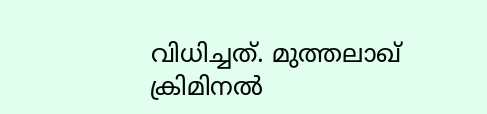വിധിച്ചത്. മുത്തലാഖ് ക്രിമിനൽ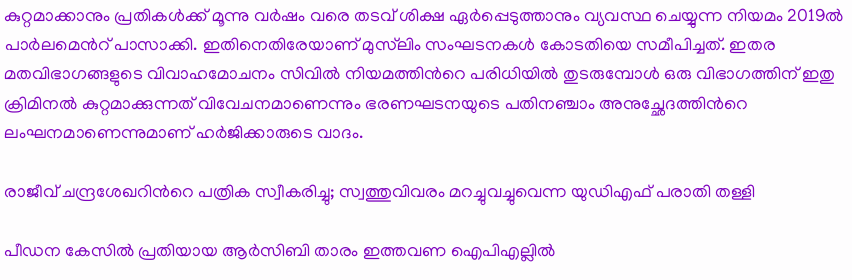കുറ്റമാക്കാനും പ്രതികൾക്ക് മൂന്നു വർഷം വരെ തടവ് ശിക്ഷ ഏർപ്പെടുത്താനും വ്യവസ്ഥ ചെയ്യുന്ന നിയമം 2019ൽ പാർലമെന്‍റ് പാസാക്കി. ഇതിനെതിരേയാണ് മുസ്‌ലിം സംഘടനകൾ കോടതിയെ സമീപിച്ചത്. ഇതര മതവിഭാഗങ്ങളുടെ വിവാഹമോചനം സിവിൽ നിയമത്തിന്‍റെ പരിധിയിൽ തുടരുമ്പോൾ ഒരു വിഭാഗത്തിന് ഇതു ക്രിമിനൽ കുറ്റമാക്കുന്നത് വിവേചനമാണെന്നും ഭരണഘടനയുടെ പതിനഞ്ചാം അനുച്ഛേദത്തിന്‍റെ ലംഘനമാണെന്നുമാണ് ഹർജിക്കാരുടെ വാദം.

രാജീവ് ചന്ദ്രശേഖറിന്‍റെ പത്രിക സ്വീകരിച്ചു; സ്വത്തുവിവരം മറച്ചുവച്ചുവെന്ന യുഡിഎഫ് പരാതി തള്ളി

പീഡന കേസിൽ പ്രതിയായ ആർസിബി താരം ഇത്തവണ ഐപിഎല്ലിൽ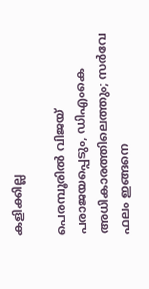കളിക്കില്ല

പെരമ്പൂരിൽ വിജയ് പരാജയപ്പെടും, ഡിഎംകെ അധികാരത്തിലെത്തും; സർവേ ഫലം ഇങ്ങനെ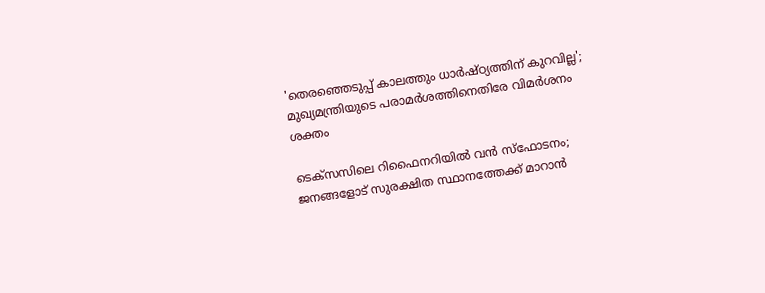'തെരഞ്ഞെടുപ്പ് കാലത്തും ധാർഷ്ഠ‍്യത്തിന് കുറവില്ല'; മുഖ‍്യമന്ത്രിയുടെ പരാമർശത്തിനെതിരേ വിമർശനം ശക്തം

ടെക്സസിലെ റിഫൈനറിയിൽ വൻ സ്ഫോടനം; ജനങ്ങളോട് സുരക്ഷിത സ്ഥാനത്തേക്ക് മാറാൻ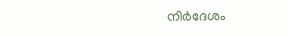നിർദേശം